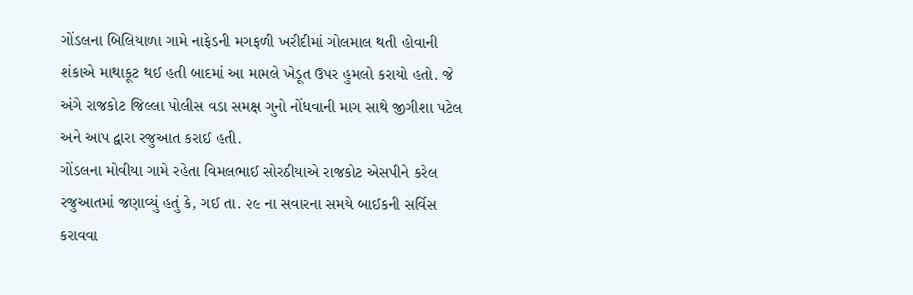ગોંડલના બિલિયાળા ગામે નાફેડની મગફળી ખરીદીમાં ગોલમાલ થતી હોવાની શંકાએ માથાકૂટ થઈ હતી બાદમાં આ મામલે ખેડૂત ઉપર હુમલો કરાયો હતો. જે અંગે રાજકોટ જિલ્લા પોલીસ વડા સમક્ષ ગુનો નોંધવાની માગ સાથે જીગીશા પટેલ અને આપ દ્વારા રજુઆત કરાઈ હતી.
ગોંડલના મોવીયા ગામે રહેતા વિમલભાઈ સોરઠીયાએ રાજકોટ એસપીને કરેલ રજુઆતમાં જણાવ્યું હતું કે, ગઈ તા. ૨૯ ના સવારના સમયે બાઈકની સર્વિસ કરાવવા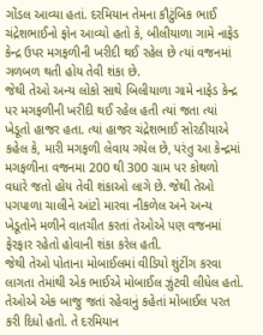ગોંડલ આવ્યા હતાં. દરમિયાન તેમના કૌટુંબિક ભાઈ ચંદ્રેશભાઈનો ફોન આવ્યો હતો કે, બીલીયાળા ગામે નાફેડ કેન્દ્ર ઉપર મગફળીની ખરીદી થઈ રહેલ છે ત્યાં વજનમાં ગળબળ થતી હોય તેવી શંકા છે.
જેથી તેઓ અન્ય લોકો સાથે બિલીયાળા ગામે નાફેડ કેન્દ્ર પર મગફળીની ખરીદી થઈ રહેલ હતી ત્યાં જતા ત્યાં ખેડૂતો હાજર હતા. ત્યાં હાજર ચંદ્રેશભાઈ સોરઠીયાએ કહેલ કે, મારી મગફળી લેવાય ગયેલ છે, પરંતુ આ કેન્દ્રમાં મગફળીના વજનમા 200 થી 300 ગ્રામ પર કોથળો વધારે જતો હોય તેવી શંકાઓ લાગે છે. જેથી તેઓ પગપાળા ચાલીને આંટો મારવા નીકળેલ અને અન્ય ખેડૂતોને મળીને વાતચીત કરતાં તેઓએ પણ વજનમાં ફેરફાર રહેતો હોવાની શંકા કરેલ હતી.
જેથી તેઓ પોતાના મોબાઈલમાં વીડિયો શુંટીંગ કરવા લાગતા તેમાંથી એક ભાઈએ મોબાઈલ ઝુંટવી લીધેલ હતો. તેઓએ એક બાજુ જતાં રહેવાનું કહેતાં મોબાઈલ પરત કરી દિધો હતો. તે દરમિયાન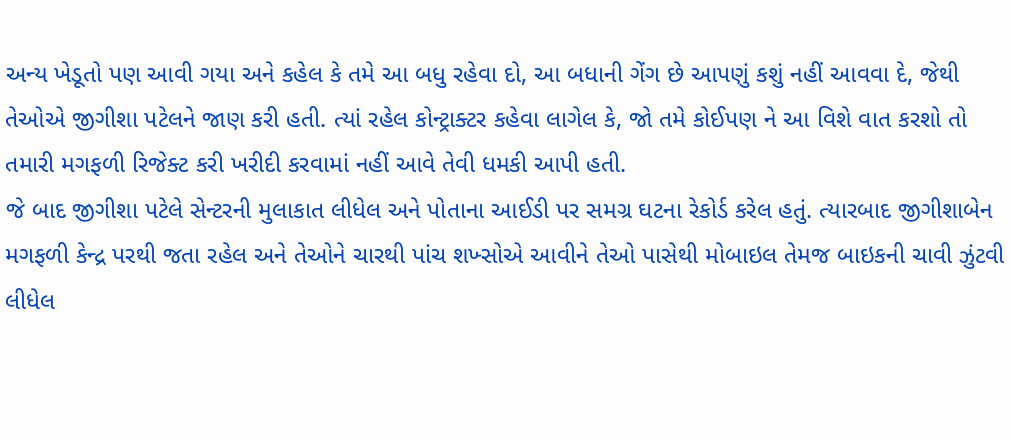અન્ય ખેડૂતો પણ આવી ગયા અને કહેલ કે તમે આ બધુ રહેવા દો, આ બધાની ગેંગ છે આપણું કશું નહીં આવવા દે, જેથી તેઓએ જીગીશા પટેલને જાણ કરી હતી. ત્યાં રહેલ કોન્ટ્રાક્ટર કહેવા લાગેલ કે, જો તમે કોઈપણ ને આ વિશે વાત કરશો તો તમારી મગફળી રિજેક્ટ કરી ખરીદી કરવામાં નહીં આવે તેવી ધમકી આપી હતી.
જે બાદ જીગીશા પટેલે સેન્ટરની મુલાકાત લીધેલ અને પોતાના આઈડી પર સમગ્ર ઘટના રેકોર્ડ કરેલ હતું. ત્યારબાદ જીગીશાબેન મગફળી કેન્દ્ર પરથી જતા રહેલ અને તેઓને ચારથી પાંચ શખ્સોએ આવીને તેઓ પાસેથી મોબાઇલ તેમજ બાઇકની ચાવી ઝુંટવી લીધેલ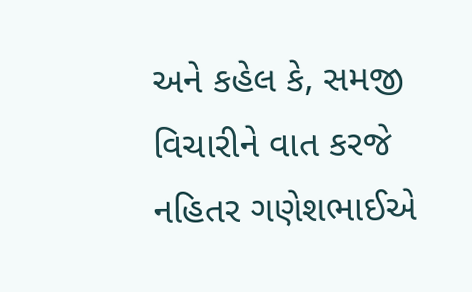અને કહેલ કે, સમજી વિચારીને વાત કરજે નહિતર ગણેશભાઈએ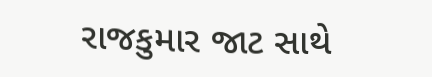રાજકુમાર જાટ સાથે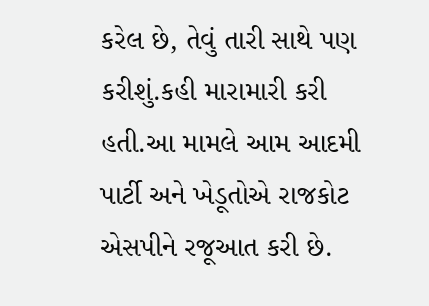કરેલ છે, તેવું તારી સાથે પણ કરીશું.કહી મારામારી કરી હતી.આ મામલે આમ આદમી પાર્ટી અને ખેડૂતોએ રાજકોટ એસપીને રજૂઆત કરી છે.